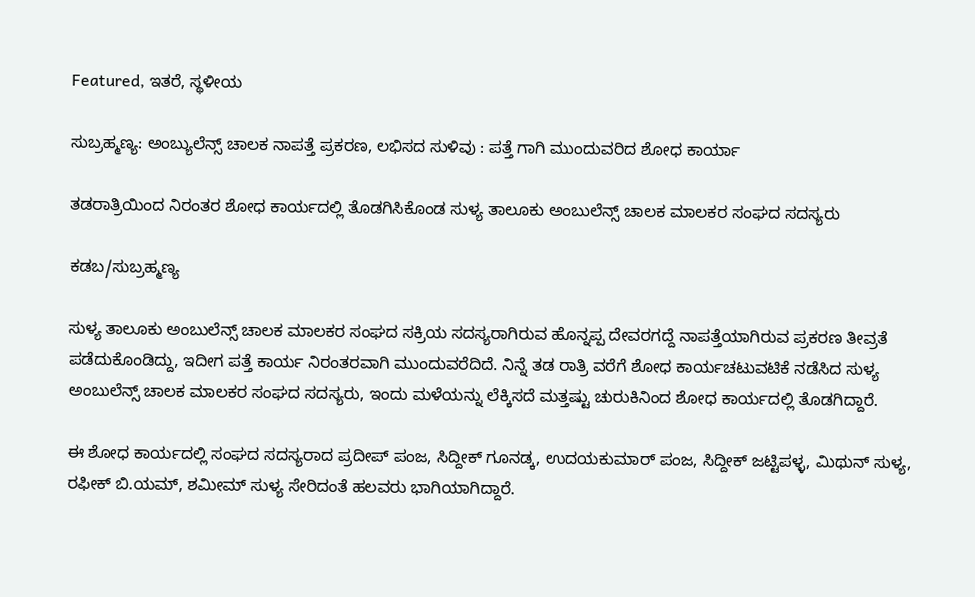Featured, ಇತರೆ, ಸ್ಥಳೀಯ

ಸುಬ್ರಹ್ಮಣ್ಯ: ಅಂಬ್ಯುಲೆನ್ಸ್ ಚಾಲಕ ನಾಪತ್ತೆ ಪ್ರಕರಣ, ಲಭಿಸದ ಸುಳಿವು : ಪತ್ತೆ ಗಾಗಿ ಮುಂದುವರಿದ ಶೋಧ ಕಾರ್ಯಾ

ತಡರಾತ್ರಿಯಿಂದ ನಿರಂತರ ಶೋಧ ಕಾರ್ಯದಲ್ಲಿ ತೊಡಗಿಸಿಕೊಂಡ ಸುಳ್ಯ ತಾಲೂಕು ಅಂಬುಲೆನ್ಸ್ ಚಾಲಕ ಮಾಲಕರ ಸಂಘದ ಸದಸ್ಯರು

ಕಡಬ/ಸುಬ್ರಹ್ಮಣ್ಯ

ಸುಳ್ಯ ತಾಲೂಕು ಅಂಬುಲೆನ್ಸ್ ಚಾಲಕ ಮಾಲಕರ ಸಂಘದ ಸಕ್ರಿಯ ಸದಸ್ಯರಾಗಿರುವ ಹೊನ್ನಪ್ಪ ದೇವರಗದ್ದೆ ನಾಪತ್ತೆಯಾಗಿರುವ ಪ್ರಕರಣ ತೀವ್ರತೆ ಪಡೆದುಕೊಂಡಿದ್ದು, ಇದೀಗ ಪತ್ತೆ ಕಾರ್ಯ ನಿರಂತರವಾಗಿ ಮುಂದುವರೆದಿದೆ. ನಿನ್ನೆ ತಡ ರಾತ್ರಿ ವರೆಗೆ ಶೋಧ ಕಾರ್ಯಚಟುವಟಿಕೆ ನಡೆಸಿದ ಸುಳ್ಯ ಅಂಬುಲೆನ್ಸ್ ಚಾಲಕ ಮಾಲಕರ ಸಂಘದ ಸದಸ್ಯರು, ಇಂದು ಮಳೆಯನ್ನು ಲೆಕ್ಕಿಸದೆ ಮತ್ತಷ್ಟು ಚುರುಕಿನಿಂದ ಶೋಧ ಕಾರ್ಯದಲ್ಲಿ ತೊಡಗಿದ್ದಾರೆ.

ಈ ಶೋಧ ಕಾರ್ಯದಲ್ಲಿ ಸಂಘದ ಸದಸ್ಯರಾದ ಪ್ರದೀಪ್ ಪಂಜ, ಸಿದ್ದೀಕ್ ಗೂನಡ್ಕ, ಉದಯಕುಮಾರ್ ಪಂಜ, ಸಿದ್ದೀಕ್ ಜಟ್ಟಿಪಳ್ಳ, ಮಿಥುನ್ ಸುಳ್ಯ, ರಫೀಕ್ ಬಿ.ಯಮ್, ಶಮೀಮ್ ಸುಳ್ಯ ಸೇರಿದಂತೆ ಹಲವರು ಭಾಗಿಯಾಗಿದ್ದಾರೆ.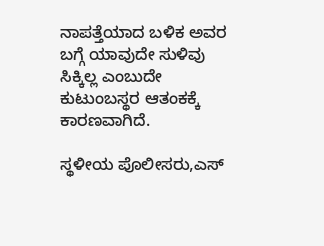ನಾಪತ್ತೆಯಾದ ಬಳಿಕ ಅವರ ಬಗ್ಗೆ ಯಾವುದೇ ಸುಳಿವು ಸಿಕ್ಕಿಲ್ಲ ಎಂಬುದೇ ಕುಟುಂಬಸ್ಥರ ಆತಂಕಕ್ಕೆ ಕಾರಣವಾಗಿದೆ.

ಸ್ಥಳೀಯ ಪೊಲೀಸರು,ಎಸ್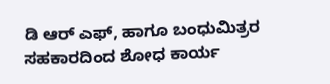ಡಿ ಆರ್ ಎಫ್, ಹಾಗೂ ಬಂಧುಮಿತ್ರರ ಸಹಕಾರದಿಂದ ಶೋಧ ಕಾರ್ಯ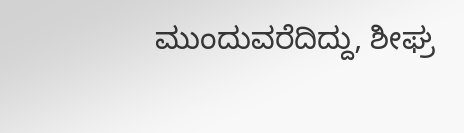ಮುಂದುವರೆದಿದ್ದು, ಶೀಘ್ರ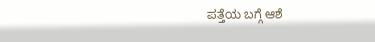ಪತ್ತೆಯ ಬಗ್ಗೆ ಆಶೆ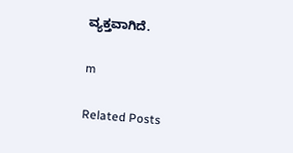ವ್ಯಕ್ತವಾಗಿದೆ.

m

Related Posts